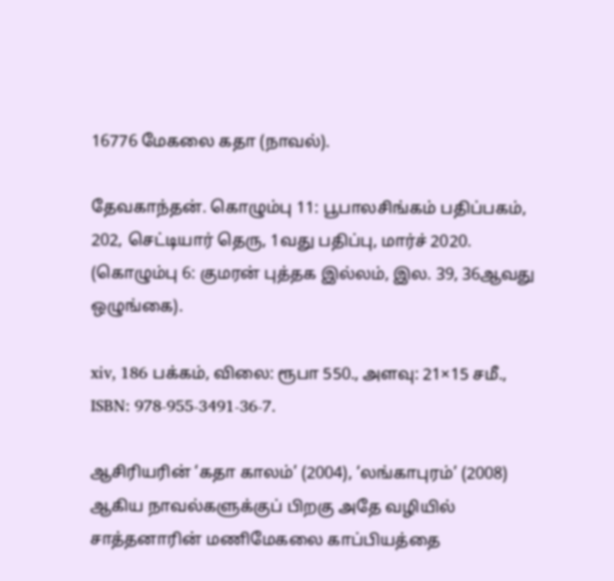16776 மேகலை கதா (நாவல்).

தேவகாந்தன். கொழும்பு 11: பூபாலசிங்கம் பதிப்பகம், 202, செட்டியார் தெரு, 1வது பதிப்பு, மார்ச் 2020. (கொழும்பு 6: குமரன் புத்தக இல்லம், இல. 39, 36ஆவது ஒழுங்கை).

xiv, 186 பக்கம், விலை: ரூபா 550., அளவு: 21×15 சமீ., ISBN: 978-955-3491-36-7.

ஆசிரியரின் ‘கதா காலம்’ (2004), ‘லங்காபுரம்’ (2008) ஆகிய நாவல்களுக்குப் பிறகு அதே வழியில் சாத்தனாரின் மணிமேகலை காப்பியத்தை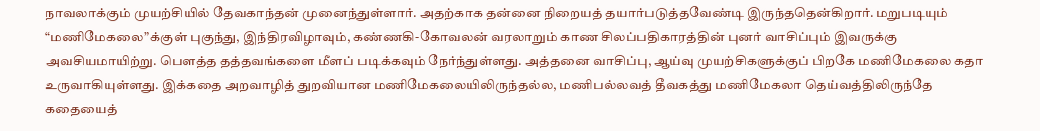நாவலாக்கும் முயற்சியில் தேவகாந்தன் முனைந்துள்ளார். அதற்காக தன்னை நிறையத் தயார்படுத்தவேண்டி இருந்ததென்கிறார். மறுபடியும் “மணிமேகலை”க்குள் புகுந்து, இந்திரவிழாவும், கண்ணகி-கோவலன் வரலாறும் காண சிலப்பதிகாரத்தின் புனர் வாசிப்பும் இவருக்கு அவசியமாயிற்று. பௌத்த தத்தவங்களை மீளப் படிக்கவும் நேர்ந்துள்ளது. அத்தனை வாசிப்பு, ஆய்வு முயற்சிகளுக்குப் பிறகே மணிமேகலை கதா உருவாகியுள்ளது. இக்கதை அறவாழித் துறவியான மணிமேகலையிலிருந்தல்ல, மணிபல்லவத் தீவகத்து மணிமேகலா தெய்வத்திலிருந்தே கதையைத்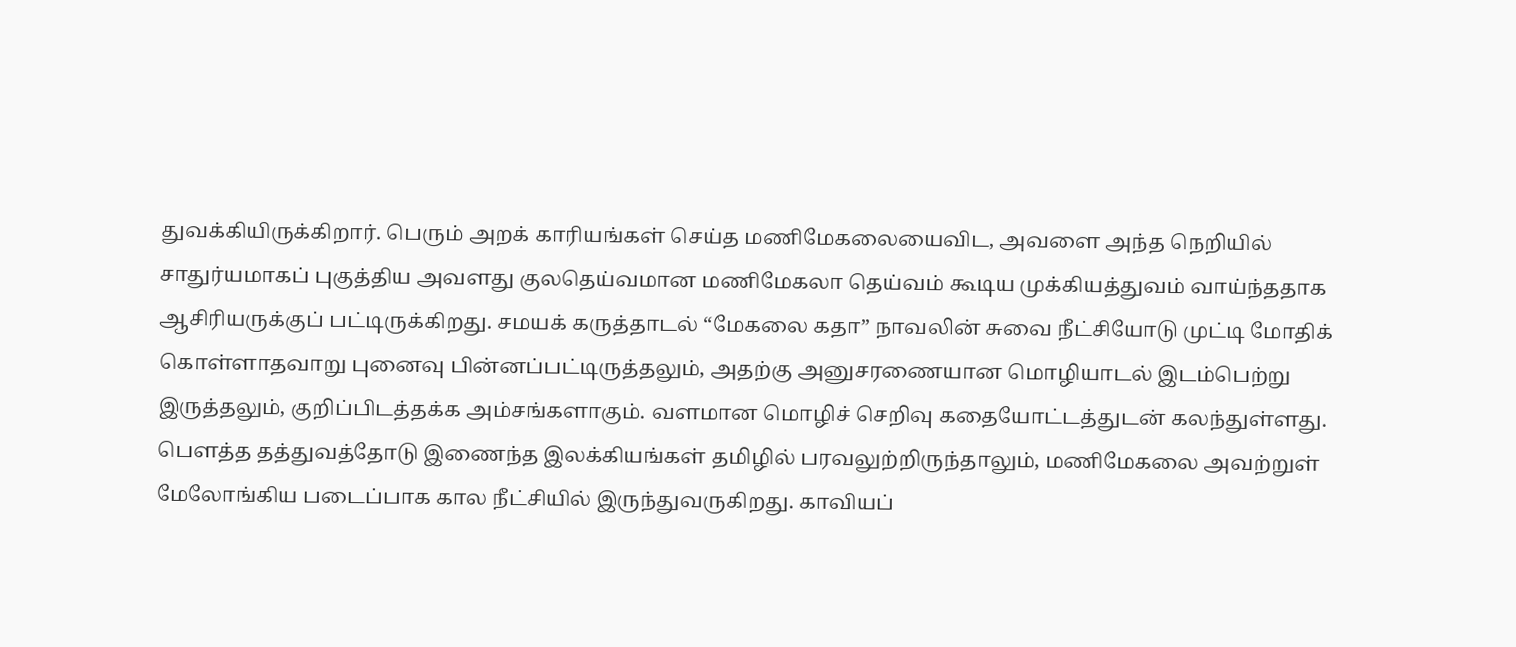துவக்கியிருக்கிறார். பெரும் அறக் காரியங்கள் செய்த மணிமேகலையைவிட, அவளை அந்த நெறியில் சாதுர்யமாகப் புகுத்திய அவளது குலதெய்வமான மணிமேகலா தெய்வம் கூடிய முக்கியத்துவம் வாய்ந்ததாக ஆசிரியருக்குப் பட்டிருக்கிறது. சமயக் கருத்தாடல் “மேகலை கதா” நாவலின் சுவை நீட்சியோடு முட்டி மோதிக் கொள்ளாதவாறு புனைவு பின்னப்பட்டிருத்தலும், அதற்கு அனுசரணையான மொழியாடல் இடம்பெற்று இருத்தலும், குறிப்பிடத்தக்க அம்சங்களாகும். வளமான மொழிச் செறிவு கதையோட்டத்துடன் கலந்துள்ளது. பௌத்த தத்துவத்தோடு இணைந்த இலக்கியங்கள் தமிழில் பரவலுற்றிருந்தாலும், மணிமேகலை அவற்றுள் மேலோங்கிய படைப்பாக கால நீட்சியில் இருந்துவருகிறது. காவியப்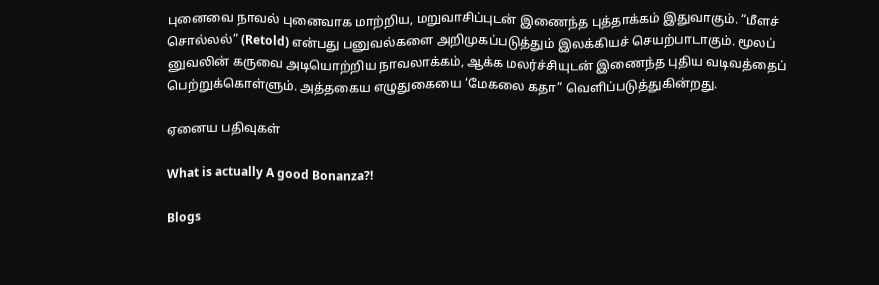புனைவை நாவல் புனைவாக மாற்றிய, மறுவாசிப்புடன் இணைந்த புத்தாக்கம் இதுவாகும். “மீளச் சொல்லல்” (Retold) என்பது பனுவல்களை அறிமுகப்படுத்தும் இலக்கியச் செயற்பாடாகும். மூலப் னுவலின் கருவை அடியொற்றிய நாவலாக்கம், ஆக்க மலர்ச்சியுடன் இணைந்த புதிய வடிவத்தைப் பெற்றுக்கொள்ளும். அத்தகைய எழுதுகையை ‘மேகலை கதா” வெளிப்படுத்துகின்றது.

ஏனைய பதிவுகள்

What is actually A good Bonanza?!

Blogs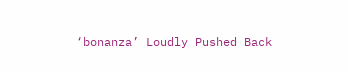‘bonanza’ Loudly Pushed Back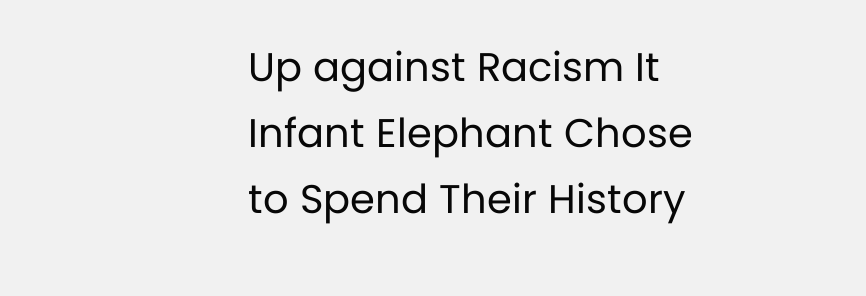Up against Racism It Infant Elephant Chose to Spend Their History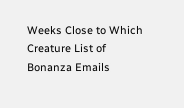Weeks Close to Which Creature List of Bonanza Emails